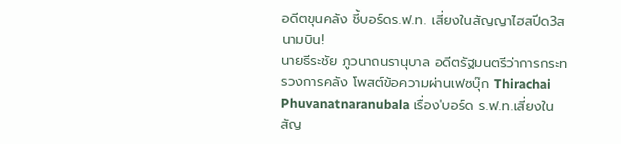อดีตขุนคลัง ชี้บอร์ดร.ฟ.ท. เสี่ยงในสัญญาไฮสปีด3สนามบิน!
นายธีระชัย ภูวนาถนรานุบาล อดีตรัฐมนตรีว่าการกระทรวงการคลัง โพสต์ข้อความผ่านเฟซบุ๊ก Thirachai Phuvanatnaranubala เรื่อง'บอร์ด ร.ฟ.ท.เสี่ยงในสัญ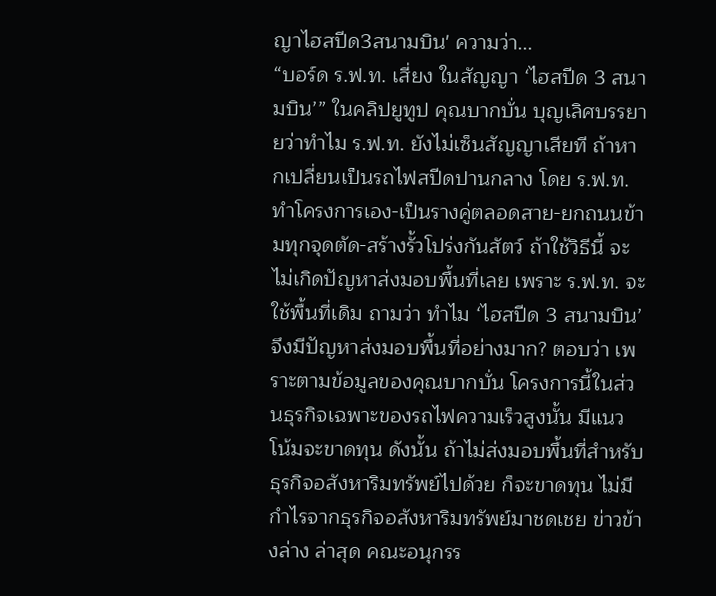ญาไฮสปีด3สนามบิน' ความว่า...
“บอร์ด ร.ฟ.ท. เสี่ยง ในสัญญา ‘ไฮสปีด 3 สนามบิน’” ในคลิปยูทูป คุณบากบั่น บุญเลิศบรรยายว่าทำไม ร.ฟ.ท. ยังไม่เซ็นสัญญาเสียที ถ้าหากเปลี่ยนเป็นรถไฟสปีดปานกลาง โดย ร.ฟ.ท. ทำโครงการเอง-เป็นรางคู่ตลอดสาย-ยกถนนข้ามทุกจุดตัด-สร้างรั้วโปร่งกันสัตว์ ถ้าใช้วิธีนี้ จะไม่เกิดปัญหาส่งมอบพื้นที่เลย เพราะ ร.ฟ.ท. จะใช้พื้นที่เดิม ถามว่า ทำไม ‘ไฮสปีด 3 สนามบิน’ จึงมีปัญหาส่งมอบพื้นที่อย่างมาก? ตอบว่า เพราะตามข้อมูลของคุณบากบั่น โครงการนี้ในส่วนธุรกิจเฉพาะของรถไฟความเร็วสูงนั้น มีแนวโน้มจะขาดทุน ดังนั้น ถ้าไม่ส่งมอบพื้นที่สำหรับธุรกิจอสังหาริมทรัพย์ไปด้วย ก็จะขาดทุน ไม่มีกำไรจากธุรกิจอสังหาริมทรัพย์มาชดเชย ข่าวข้างล่าง ล่าสุด คณะอนุกรร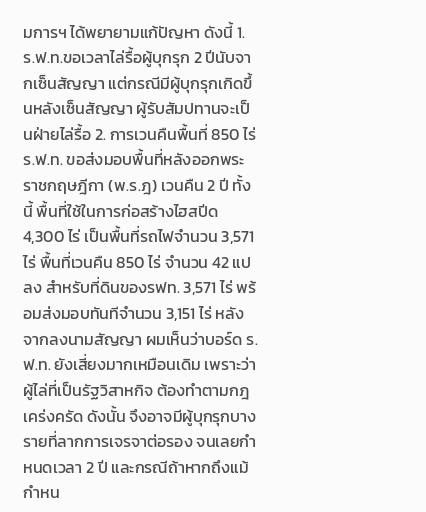มการฯ ได้พยายามแก้ปัญหา ดังนี้ 1. ร.ฟ.ท.ขอเวลาไล่รื้อผู้บุกรุก 2 ปีนับจากเซ็นสัญญา แต่กรณีมีผู้บุกรุกเกิดขึ้นหลังเซ็นสัญญา ผู้รับสัมปทานจะเป็นฝ่ายไล่รื้อ 2. การเวนคืนพื้นที่ 850 ไร่ ร.ฟ.ท. ขอส่งมอบพื้นที่หลังออกพระราชกฤษฎีกา (พ.ร.ฎ) เวนคืน 2 ปี ทั้งนี้ พื้นที่ใช้ในการก่อสร้างไฮสปีด 4,300 ไร่ เป็นพื้นที่รถไฟจำนวน 3,571 ไร่ พื้นที่เวนคืน 850 ไร่ จำนวน 42 แปลง สำหรับที่ดินของรฟท. 3,571 ไร่ พร้อมส่งมอบทันทีจำนวน 3,151 ไร่ หลังจากลงนามสัญญา ผมเห็นว่าบอร์ด ร.ฟ.ท. ยังเสี่ยงมากเหมือนเดิม เพราะว่าผู้ไล่ที่เป็นรัฐวิสาหกิจ ต้องทำตามกฎเคร่งครัด ดังนั้น จึงอาจมีผู้บุกรุกบางรายที่ลากการเจรจาต่อรอง จนเลยกำหนดเวลา 2 ปี และกรณีถ้าหากถึงแม้กำหน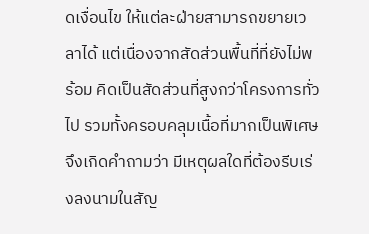ดเงื่อนไข ให้แต่ละฝ่ายสามารถขยายเวลาได้ แต่เนื่องจากสัดส่วนพื้นที่ที่ยังไม่พร้อม คิดเป็นสัดส่วนที่สูงกว่าโครงการทั่วไป รวมทั้งครอบคลุมเนื้อที่มากเป็นพิเศษ จึงเกิดคำถามว่า มีเหตุผลใดที่ต้องรีบเร่งลงนามในสัญ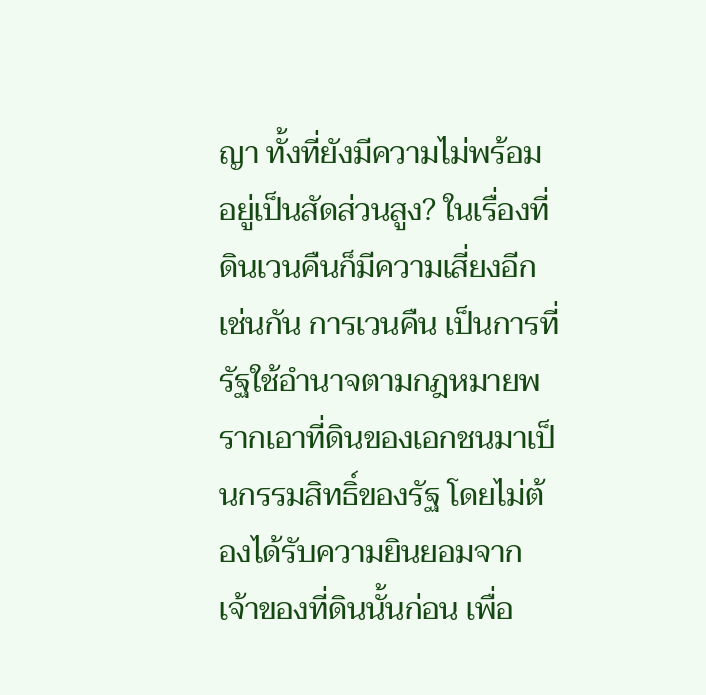ญา ทั้งที่ยังมีความไม่พร้อมอยู่เป็นสัดส่วนสูง? ในเรื่องที่ดินเวนคืนก็มีความเสี่ยงอีกเช่นกัน การเวนคืน เป็นการที่รัฐใช้อำนาจตามกฎหมายพรากเอาที่ดินของเอกชนมาเป็นกรรมสิทธิ์ของรัฐ โดยไม่ต้องได้รับความยินยอมจากเจ้าของที่ดินนั้นก่อน เพื่อ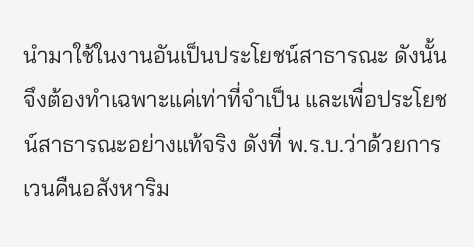นำมาใช้ในงานอันเป็นประโยชน์สาธารณะ ดังนั้น จึงต้องทำเฉพาะแค่เท่าที่จำเป็น และเพื่อประโยชน์สาธารณะอย่างแท้จริง ดังที่ พ.ร.บ.ว่าด้วยการเวนคืนอสังหาริม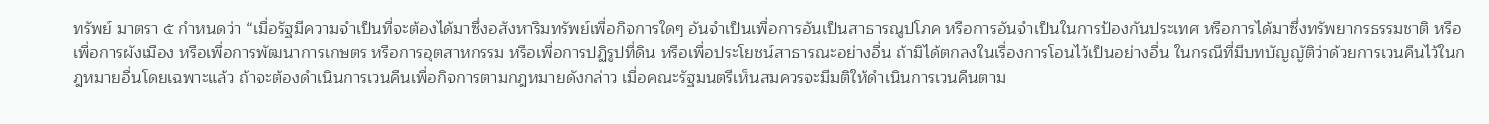ทรัพย์ มาตรา ๕ กำหนดว่า “เมื่อรัฐมีความจําเป็นที่จะต้องได้มาซึ่งอสังหาริมทรัพย์เพื่อกิจการใดๆ อันจําเป็นเพื่อการอันเป็นสาธารณูปโภค หรือการอันจําเป็นในการป้องกันประเทศ หรือการได้มาซึ่งทรัพยากรธรรมชาติ หรือเพื่อการผังเมือง หรือเพื่อการพัฒนาการเกษตร หรือการอุตสาหกรรม หรือเพื่อการปฏิรูปที่ดิน หรือเพื่อประโยชน์สาธารณะอย่างอื่น ถ้ามิได้ตกลงในเรื่องการโอนไว้เป็นอย่างอื่น ในกรณีที่มีบทบัญญัติว่าด้วยการเวนคืนไว้ในกฎหมายอื่นโดยเฉพาะแล้ว ถ้าจะต้องดําเนินการเวนคืนเพื่อกิจการตามกฎหมายดังกล่าว เมื่อคณะรัฐมนตรีเห็นสมควรจะมีมติให้ดําเนินการเวนคืนตาม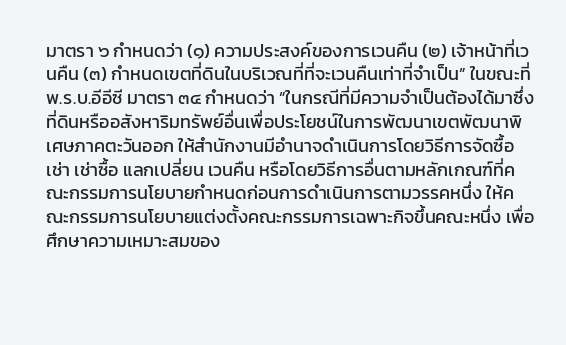มาตรา ๖ กำหนดว่า (๑) ความประสงค์ของการเวนคืน (๒) เจ้าหน้าที่เวนคืน (๓) กําหนดเขตที่ดินในบริเวณที่ที่จะเวนคืนเท่าที่จําเป็น” ในขณะที่ พ.ร.บ.อีอีซี มาตรา ๓๔ กำหนดว่า ”ในกรณีที่มีความจําเป็นต้องได้มาซึ่งที่ดินหรืออสังหาริมทรัพย์อื่นเพื่อประโยชน์ในการพัฒนาเขตพัฒนาพิเศษภาคตะวันออก ให้สํานักงานมีอํานาจดําเนินการโดยวิธีการจัดซื้อ เช่า เช่าซื้อ แลกเปลี่ยน เวนคืน หรือโดยวิธีการอื่นตามหลักเกณฑ์ที่คณะกรรมการนโยบายกําหนดก่อนการดําเนินการตามวรรคหนึ่ง ให้คณะกรรมการนโยบายแต่งตั้งคณะกรรมการเฉพาะกิจขึ้นคณะหนึ่ง เพื่อศึกษาความเหมาะสมของ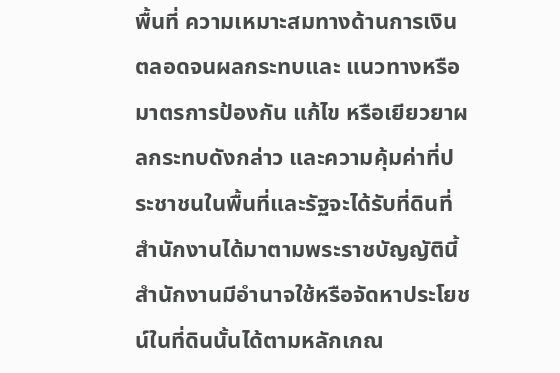พื้นที่ ความเหมาะสมทางด้านการเงิน ตลอดจนผลกระทบและ แนวทางหรือมาตรการป้องกัน แก้ไข หรือเยียวยาผลกระทบดังกล่าว และความคุ้มค่าที่ประชาชนในพื้นที่และรัฐจะได้รับที่ดินที่สํานักงานได้มาตามพระราชบัญญัตินี้ สํานักงานมีอํานาจใช้หรือจัดหาประโยชน์ในที่ดินนั้นได้ตามหลักเกณ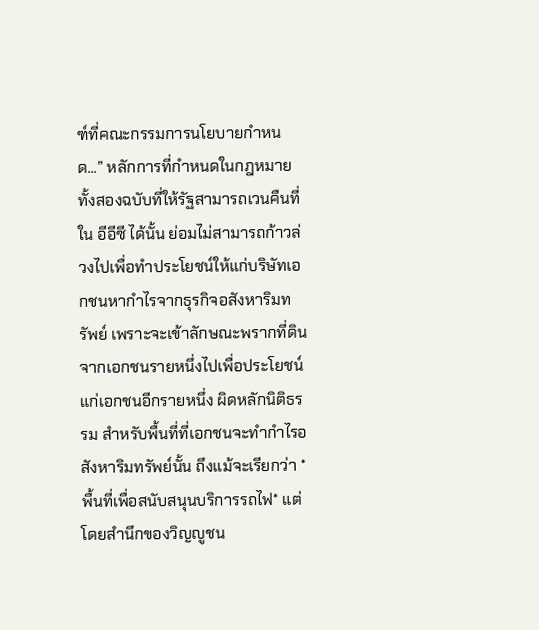ฑ์ที่คณะกรรมการนโยบายกําหนด...” หลักการที่กำหนดในกฎหมายทั้งสองฉบับที่ให้รัฐสามารถเวนคืนที่ใน อีอีซี ได้นั้น ย่อมไม่สามารถก้าวล่วงไปเพื่อทำประโยชน์ให้แก่บริษัทเอกชนหากำไรจากธุรกิจอสังหาริมทรัพย์ เพราะจะเข้าลักษณะพรากที่ดินจากเอกชนรายหนึ่งไปเพื่อประโยชน์แก่เอกชนอีกรายหนึ่ง ผิดหลักนิติธรรม สำหรับพื้นที่ที่เอกชนจะทำกำไรอสังหาริมทรัพย์นั้น ถึงแม้จะเรียกว่า *พื้นที่เพื่อสนับสนุนบริการรถไฟ* แต่โดยสำนึกของวิญญูชน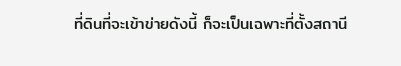ที่ดินที่จะเข้าข่ายดังนี้ ก็จะเป็นเฉพาะที่ตั้งสถานี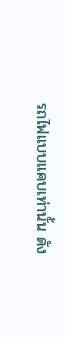รถไฟแบบแคบเท่านั้น ดัง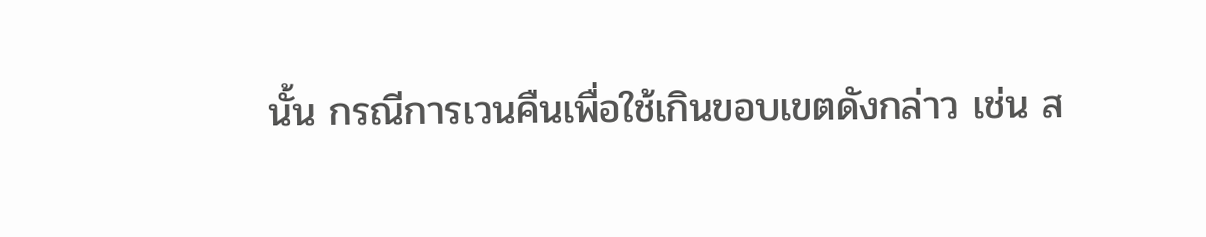นั้น กรณีการเวนคืนเพื่อใช้เกินขอบเขตดังกล่าว เช่น ส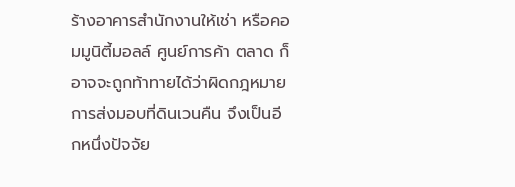ร้างอาคารสำนักงานให้เช่า หรือคอมมูนิตี้มอลล์ ศูนย์การค้า ตลาด ก็อาจจะถูกท้าทายได้ว่าผิดกฎหมาย การส่งมอบที่ดินเวนคืน จึงเป็นอีกหนึ่งปัจจัย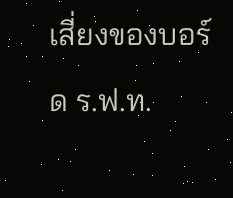เสี่ยงของบอร์ด ร.ฟ.ท.